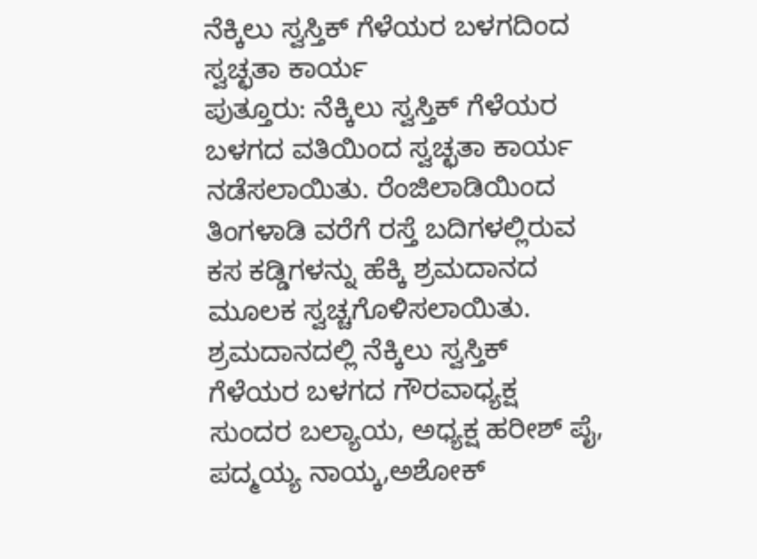ನೆಕ್ಕಿಲು ಸ್ವಸ್ತಿಕ್ ಗೆಳೆಯರ ಬಳಗದಿಂದ ಸ್ವಚ್ಛತಾ ಕಾರ್ಯ
ಪುತ್ತೂರು: ನೆಕ್ಕಿಲು ಸ್ವಸ್ತಿಕ್ ಗೆಳೆಯರ ಬಳಗದ ವತಿಯಿಂದ ಸ್ವಚ್ಛತಾ ಕಾರ್ಯ ನಡೆಸಲಾಯಿತು. ರೆಂಜಿಲಾಡಿಯಿಂದ ತಿಂಗಳಾಡಿ ವರೆಗೆ ರಸ್ತೆ ಬದಿಗಳಲ್ಲಿರುವ ಕಸ ಕಡ್ಡಿಗಳನ್ನು ಹೆಕ್ಕಿ ಶ್ರಮದಾನದ ಮೂಲಕ ಸ್ವಚ್ಚಗೊಳಿಸಲಾಯಿತು. ಶ್ರಮದಾನದಲ್ಲಿ ನೆಕ್ಕಿಲು ಸ್ವಸ್ತಿಕ್ ಗೆಳೆಯರ ಬಳಗದ ಗೌರವಾಧ್ಯಕ್ಷ ಸುಂದರ ಬಲ್ಯಾಯ, ಅಧ್ಯಕ್ಷ ಹರೀಶ್ ಪೈ, ಪದ್ಮಯ್ಯ ನಾಯ್ಕ,ಅಶೋಕ್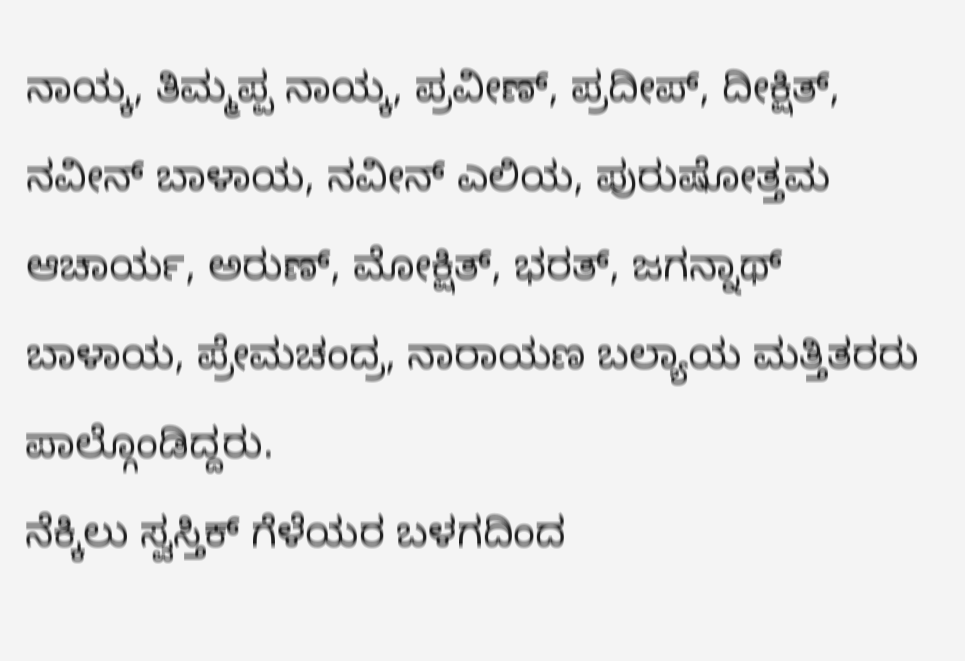ನಾಯ್ಕ, ತಿಮ್ಮಪ್ಪ ನಾಯ್ಕ, ಪ್ರವೀಣ್, ಪ್ರದೀಪ್, ದೀಕ್ಷಿತ್, ನವೀನ್ ಬಾಳಾಯ, ನವೀನ್ ಎಲಿಯ, ಪುರುಷೋತ್ತಮ ಆಚಾರ್ಯ, ಅರುಣ್, ಮೋಕ್ಷಿತ್, ಭರತ್, ಜಗನ್ನಾಥ್ ಬಾಳಾಯ, ಪ್ರೇಮಚಂದ್ರ, ನಾರಾಯಣ ಬಲ್ಯಾಯ ಮತ್ತಿತರರು ಪಾಲ್ಗೊಂಡಿದ್ದರು.
ನೆಕ್ಕಿಲು ಸ್ವಸ್ತಿಕ್ ಗೆಳೆಯರ ಬಳಗದಿಂದ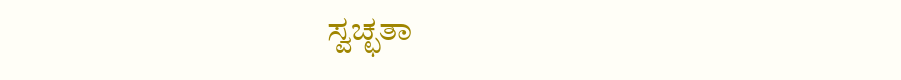ಸ್ವಚ್ಛತಾ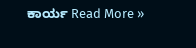ಕಾರ್ಯ Read More »